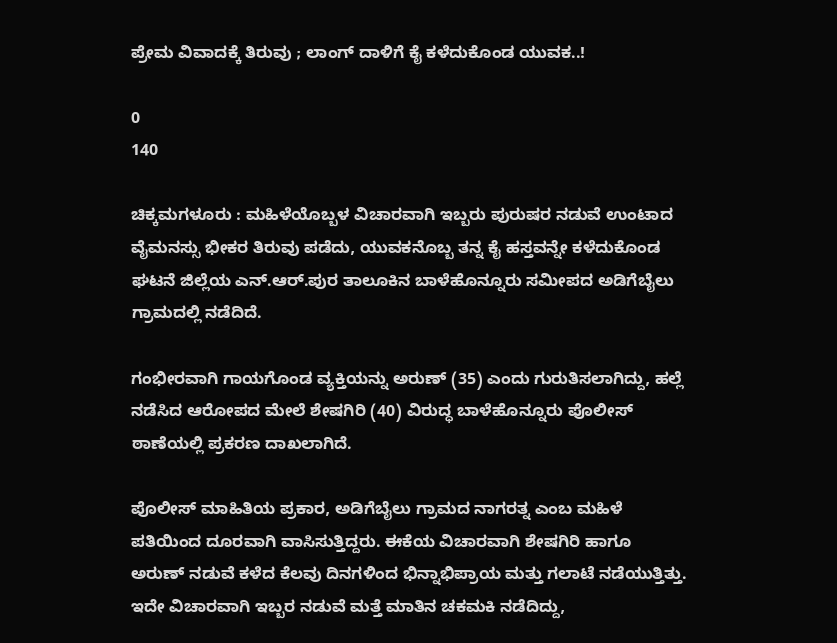ಪ್ರೇಮ ವಿವಾದಕ್ಕೆ ತಿರುವು ; ಲಾಂಗ್ ದಾಳಿಗೆ ಕೈ ಕಳೆದುಕೊಂಡ ಯುವಕ..!

0
140

ಚಿಕ್ಕಮಗಳೂರು : ಮಹಿಳೆಯೊಬ್ಬಳ ವಿಚಾರವಾಗಿ ಇಬ್ಬರು ಪುರುಷರ ನಡುವೆ ಉಂಟಾದ ವೈಮನಸ್ಸು ಭೀಕರ ತಿರುವು ಪಡೆದು, ಯುವಕನೊಬ್ಬ ತನ್ನ ಕೈ ಹಸ್ತವನ್ನೇ ಕಳೆದುಕೊಂಡ ಘಟನೆ ಜಿಲ್ಲೆಯ ಎನ್.ಆರ್.ಪುರ ತಾಲೂಕಿನ ಬಾಳೆಹೊನ್ನೂರು ಸಮೀಪದ ಅಡಿಗೆಬೈಲು ಗ್ರಾಮದಲ್ಲಿ ನಡೆದಿದೆ.

ಗಂಭೀರವಾಗಿ ಗಾಯಗೊಂಡ ವ್ಯಕ್ತಿಯನ್ನು ಅರುಣ್ (35) ಎಂದು ಗುರುತಿಸಲಾಗಿದ್ದು, ಹಲ್ಲೆ ನಡೆಸಿದ ಆರೋಪದ ಮೇಲೆ ಶೇಷಗಿರಿ (40) ವಿರುದ್ಧ ಬಾಳೆಹೊನ್ನೂರು ಪೊಲೀಸ್ ಠಾಣೆಯಲ್ಲಿ ಪ್ರಕರಣ ದಾಖಲಾಗಿದೆ.

ಪೊಲೀಸ್ ಮಾಹಿತಿಯ ಪ್ರಕಾರ, ಅಡಿಗೆಬೈಲು ಗ್ರಾಮದ ನಾಗರತ್ನ ಎಂಬ ಮಹಿಳೆ ಪತಿಯಿಂದ ದೂರವಾಗಿ ವಾಸಿಸುತ್ತಿದ್ದರು. ಈಕೆಯ ವಿಚಾರವಾಗಿ ಶೇಷಗಿರಿ ಹಾಗೂ ಅರುಣ್ ನಡುವೆ ಕಳೆದ ಕೆಲವು ದಿನಗಳಿಂದ ಭಿನ್ನಾಭಿಪ್ರಾಯ ಮತ್ತು ಗಲಾಟೆ ನಡೆಯುತ್ತಿತ್ತು. ಇದೇ ವಿಚಾರವಾಗಿ ಇಬ್ಬರ ನಡುವೆ ಮತ್ತೆ ಮಾತಿನ ಚಕಮಕಿ ನಡೆದಿದ್ದು,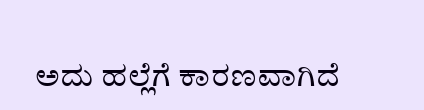ಅದು ಹಲ್ಲೆಗೆ ಕಾರಣವಾಗಿದೆ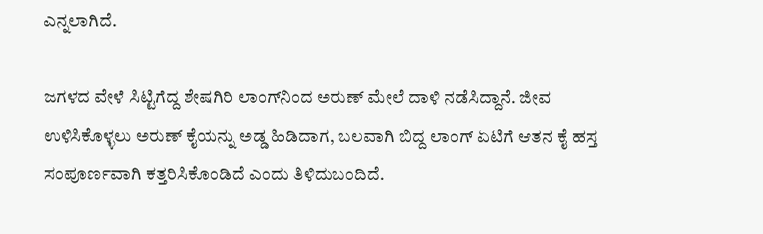ಎನ್ನಲಾಗಿದೆ.

ಜಗಳದ ವೇಳೆ ಸಿಟ್ಟಿಗೆದ್ದ ಶೇಷಗಿರಿ ಲಾಂಗ್‌ನಿಂದ ಅರುಣ್ ಮೇಲೆ ದಾಳಿ ನಡೆಸಿದ್ದಾನೆ. ಜೀವ ಉಳಿಸಿಕೊಳ್ಳಲು ಅರುಣ್ ಕೈಯನ್ನು ಅಡ್ಡ ಹಿಡಿದಾಗ, ಬಲವಾಗಿ ಬಿದ್ದ ಲಾಂಗ್ ಏಟಿಗೆ ಆತನ ಕೈ ಹಸ್ತ ಸಂಪೂರ್ಣವಾಗಿ ಕತ್ತರಿಸಿಕೊಂಡಿದೆ ಎಂದು ತಿಳಿದುಬಂದಿದೆ.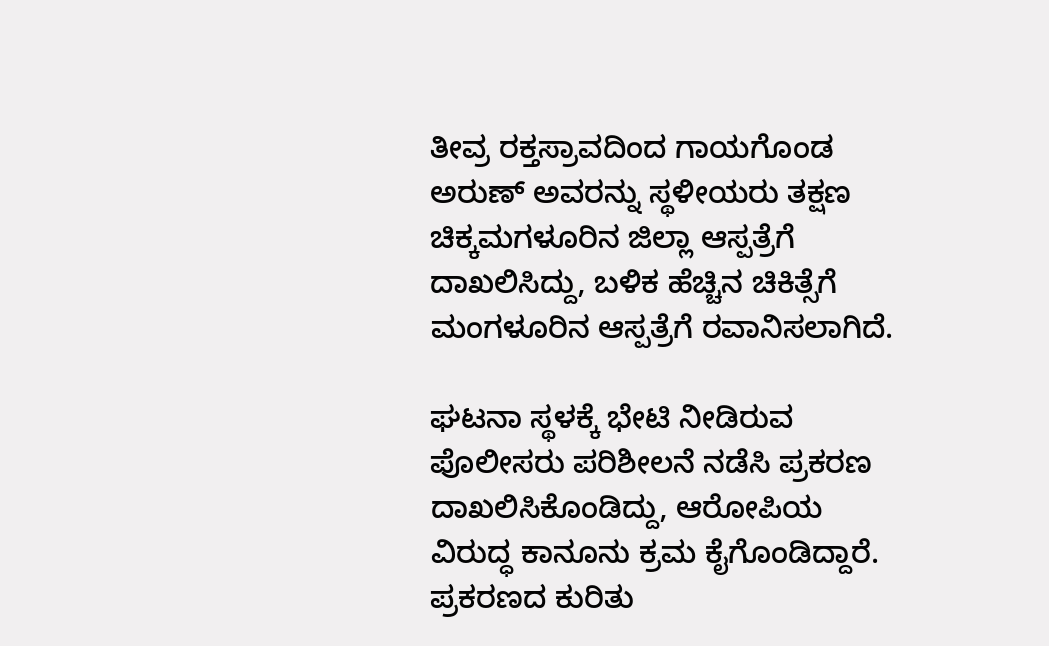ತೀವ್ರ ರಕ್ತಸ್ರಾವದಿಂದ ಗಾಯಗೊಂಡ ಅರುಣ್ ಅವರನ್ನು ಸ್ಥಳೀಯರು ತಕ್ಷಣ ಚಿಕ್ಕಮಗಳೂರಿನ ಜಿಲ್ಲಾ ಆಸ್ಪತ್ರೆಗೆ ದಾಖಲಿಸಿದ್ದು, ಬಳಿಕ ಹೆಚ್ಚಿನ ಚಿಕಿತ್ಸೆಗೆ ಮಂಗಳೂರಿನ ಆಸ್ಪತ್ರೆಗೆ ರವಾನಿಸಲಾಗಿದೆ.

ಘಟನಾ ಸ್ಥಳಕ್ಕೆ ಭೇಟಿ ನೀಡಿರುವ ಪೊಲೀಸರು ಪರಿಶೀಲನೆ ನಡೆಸಿ ಪ್ರಕರಣ ದಾಖಲಿಸಿಕೊಂಡಿದ್ದು, ಆರೋಪಿಯ ವಿರುದ್ಧ ಕಾನೂನು ಕ್ರಮ ಕೈಗೊಂಡಿದ್ದಾರೆ. ಪ್ರಕರಣದ ಕುರಿತು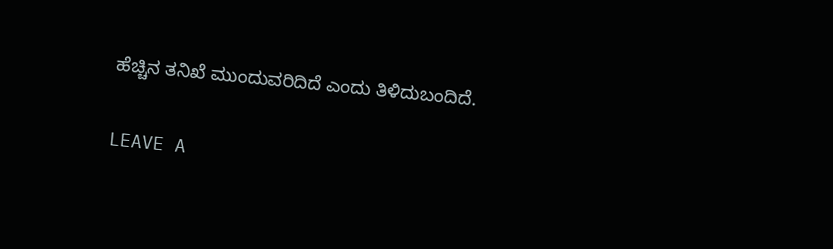ಹೆಚ್ಚಿನ ತನಿಖೆ ಮುಂದುವರಿದಿದೆ ಎಂದು ತಿಳಿದುಬಂದಿದೆ.

LEAVE A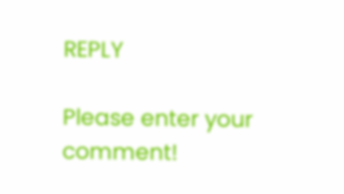REPLY

Please enter your comment!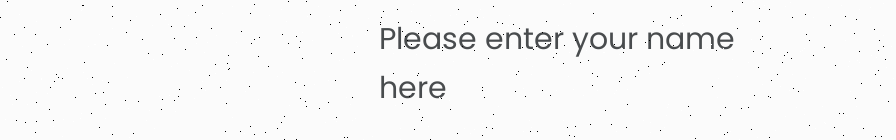Please enter your name here